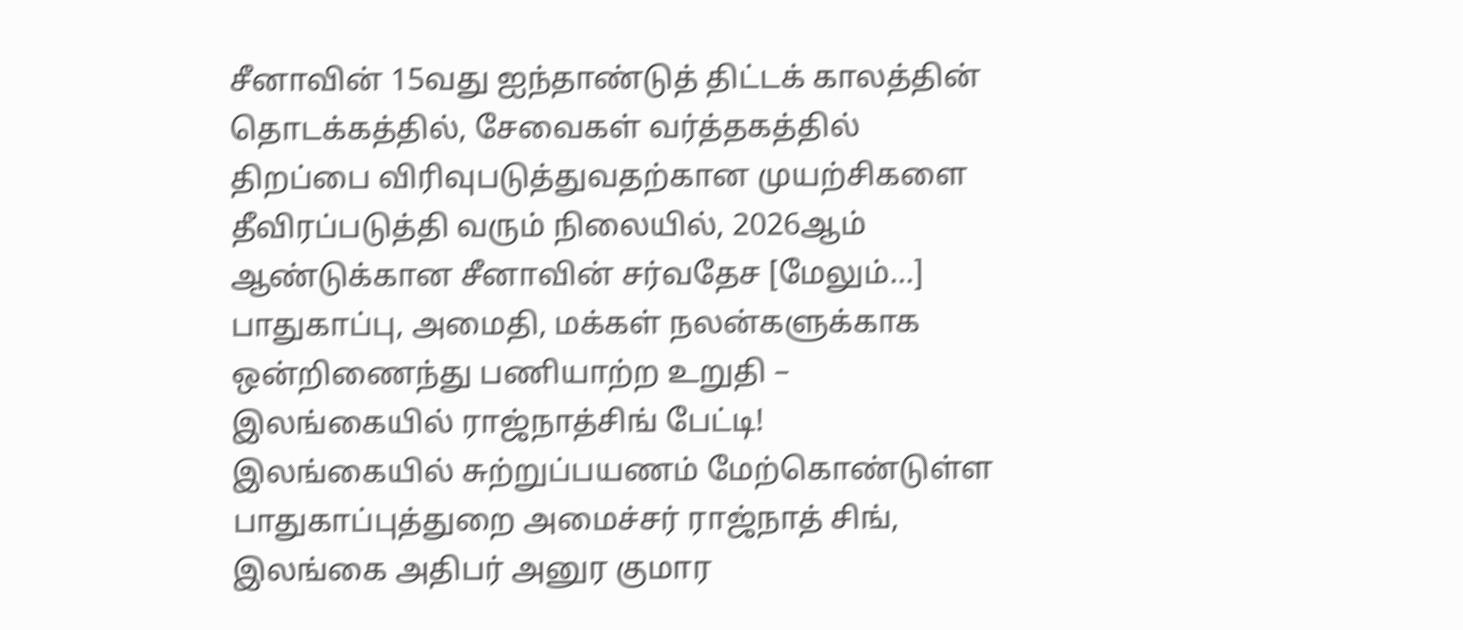சீனாவின் 15வது ஐந்தாண்டுத் திட்டக் காலத்தின் தொடக்கத்தில், சேவைகள் வர்த்தகத்தில் திறப்பை விரிவுபடுத்துவதற்கான முயற்சிகளை தீவிரப்படுத்தி வரும் நிலையில், 2026ஆம் ஆண்டுக்கான சீனாவின் சர்வதேச [மேலும்…]
பாதுகாப்பு, அமைதி, மக்கள் நலன்களுக்காக ஒன்றிணைந்து பணியாற்ற உறுதி – இலங்கையில் ராஜ்நாத்சிங் பேட்டி!
இலங்கையில் சுற்றுப்பயணம் மேற்கொண்டுள்ள பாதுகாப்புத்துறை அமைச்சர் ராஜ்நாத் சிங், இலங்கை அதிபர் அனுர குமார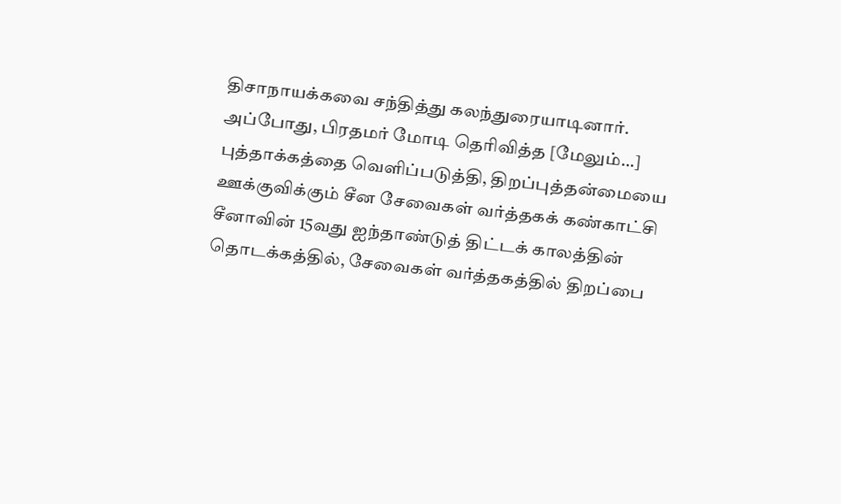திசாநாயக்கவை சந்தித்து கலந்துரையாடினார். அப்போது, பிரதமர் மோடி தெரிவித்த [மேலும்…]
புத்தாக்கத்தை வெளிப்படுத்தி, திறப்புத்தன்மையை ஊக்குவிக்கும் சீன சேவைகள் வர்த்தகக் கண்காட்சி
சீனாவின் 15வது ஐந்தாண்டுத் திட்டக் காலத்தின் தொடக்கத்தில், சேவைகள் வர்த்தகத்தில் திறப்பை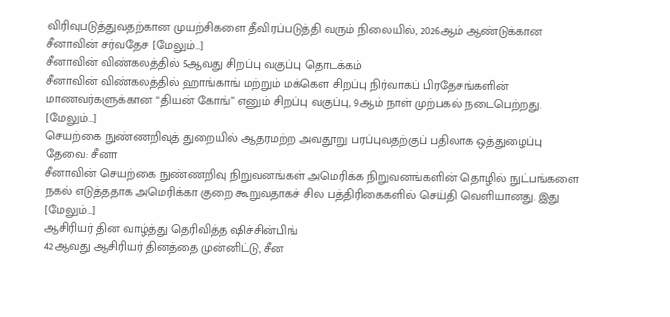விரிவுபடுத்துவதற்கான முயற்சிகளை தீவிரப்படுத்தி வரும் நிலையில், 2026ஆம் ஆண்டுக்கான சீனாவின் சர்வதேச [மேலும்…]
சீனாவின் விண்கலத்தில் 5ஆவது சிறப்பு வகுப்பு தொடக்கம்
சீனாவின் விண்கலத்தில் ஹாங்காங் மற்றும் மக்கௌ சிறப்பு நிர்வாகப் பிரதேசங்களின் மாணவர்களுக்கான “தியன் கோங்” எனும் சிறப்பு வகுப்பு, 9ஆம் நாள் முற்பகல் நடைபெற்றது. [மேலும்…]
செயற்கை நுண்ணறிவுத் துறையில் ஆதரமற்ற அவதூறு பரப்புவதற்குப் பதிலாக ஒத்துழைப்பு தேவை: சீனா
சீனாவின் செயற்கை நுண்ணறிவு நிறுவனங்கள் அமெரிக்க நிறுவனங்களின் தொழில் நுட்பங்களை நகல் எடுத்ததாக அமெரிக்கா குறை கூறுவதாகச் சில பத்திரிகைகளில் செய்தி வெளியானது. இது [மேலும்…]
ஆசிரியர் தின வாழ்த்து தெரிவித்த ஷிச்சின்பிங்
42ஆவது ஆசிரியர் தினத்தை முன்னிட்டு, சீன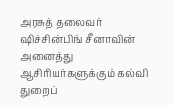அரசுத் தலைவர் ஷிச்சின்பிங் சீனாவின் அனைத்து ஆசிரியர்களுக்கும் கல்வி துறைப்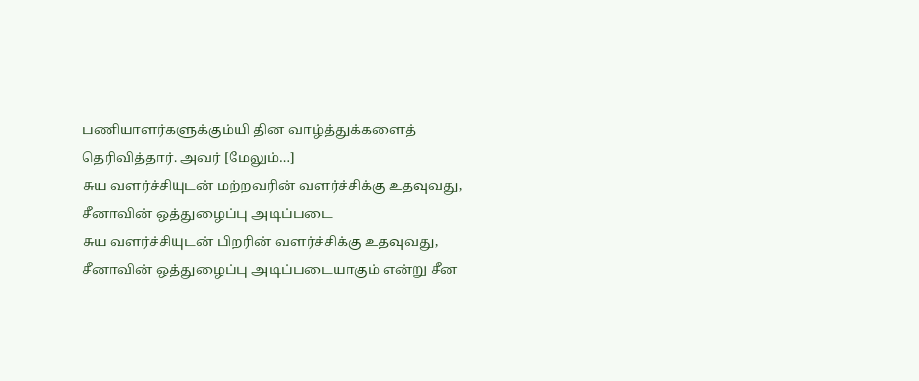பணியாளர்களுக்கும்யி தின வாழ்த்துக்களைத் தெரிவித்தார். அவர் [மேலும்…]
சுய வளர்ச்சியுடன் மற்றவரின் வளர்ச்சிக்கு உதவுவது, சீனாவின் ஒத்துழைப்பு அடிப்படை
சுய வளர்ச்சியுடன் பிறரின் வளர்ச்சிக்கு உதவுவது, சீனாவின் ஒத்துழைப்பு அடிப்படையாகும் என்று சீன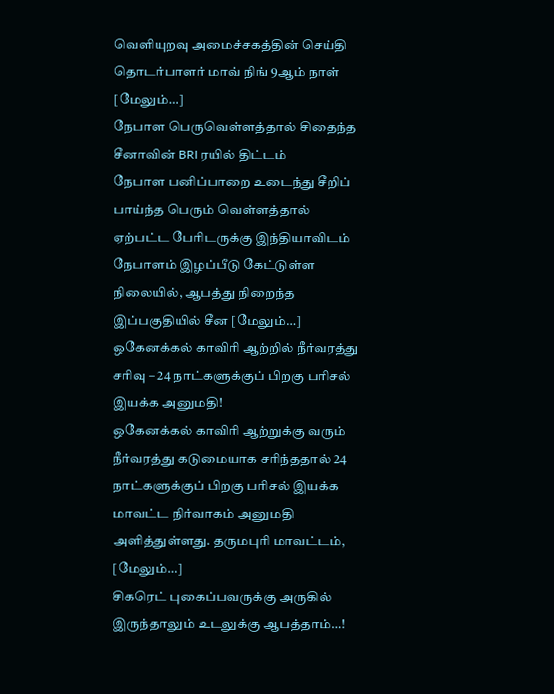வெளியுறவு அமைச்சகத்தின் செய்தி தொடர்பாளர் மாவ் நிங் 9ஆம் நாள் [மேலும்…]
நேபாள பெருவெள்ளத்தால் சிதைந்த சீனாவின் BRI ரயில் திட்டம்
நேபாள பனிப்பாறை உடைந்து சீறிப் பாய்ந்த பெரும் வெள்ளத்தால் ஏற்பட்ட பேரிடருக்கு இந்தியாவிடம் நேபாளம் இழப்பீடு கேட்டுள்ள நிலையில், ஆபத்து நிறைந்த இப்பகுதியில் சீன [மேலும்…]
ஒகேனக்கல் காவிரி ஆற்றில் நீர்வரத்து சரிவு – 24 நாட்களுக்குப் பிறகு பரிசல் இயக்க அனுமதி!
ஒகேனக்கல் காவிரி ஆற்றுக்கு வரும் நீர்வரத்து கடுமையாக சரிந்ததால் 24 நாட்களுக்குப் பிறகு பரிசல் இயக்க மாவட்ட நிர்வாகம் அனுமதி அளித்துள்ளது. தருமபுரி மாவட்டம், [மேலும்…]
சிகரெட் புகைப்பவருக்கு அருகில் இருந்தாலும் உடலுக்கு ஆபத்தாம்…!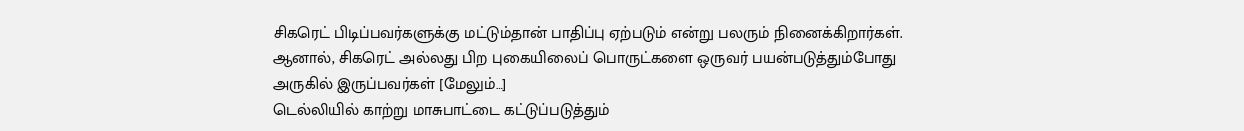சிகரெட் பிடிப்பவர்களுக்கு மட்டும்தான் பாதிப்பு ஏற்படும் என்று பலரும் நினைக்கிறார்கள். ஆனால், சிகரெட் அல்லது பிற புகையிலைப் பொருட்களை ஒருவர் பயன்படுத்தும்போது அருகில் இருப்பவர்கள் [மேலும்…]
டெல்லியில் காற்று மாசுபாட்டை கட்டுப்படுத்தும்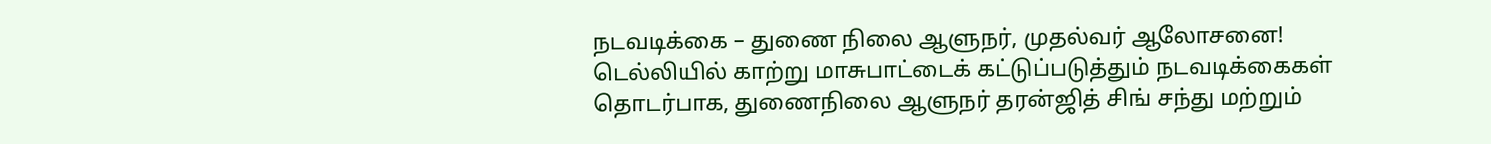நடவடிக்கை – துணை நிலை ஆளுநர், முதல்வர் ஆலோசனை!
டெல்லியில் காற்று மாசுபாட்டைக் கட்டுப்படுத்தும் நடவடிக்கைகள் தொடர்பாக, துணைநிலை ஆளுநர் தரன்ஜித் சிங் சந்து மற்றும்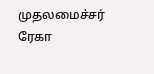முதலமைச்சர் ரேகா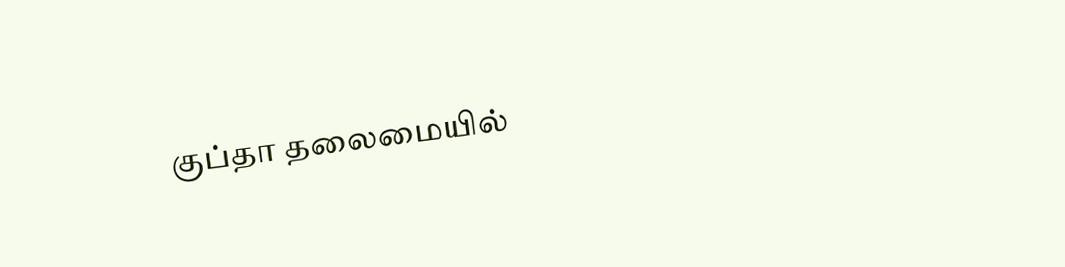குப்தா தலைமையில்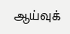ஆய்வுக்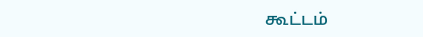கூட்டம்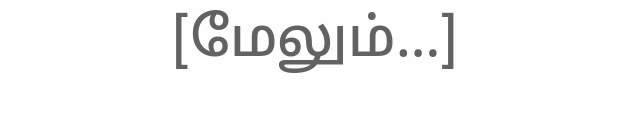[மேலும்…]